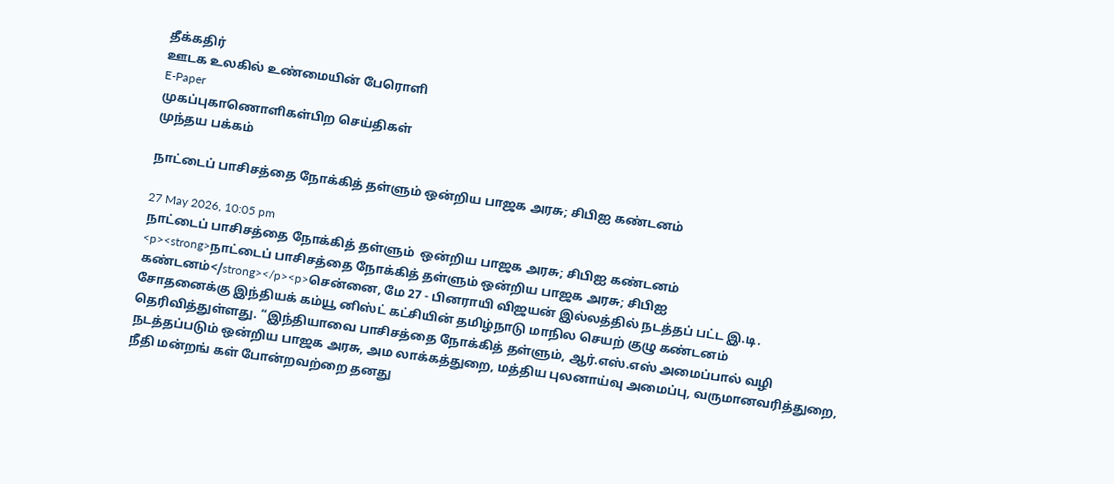தீக்கதிர்
ஊடக உலகில் உண்மையின் பேரொளி
E-Paper
முகப்புகாணொளிகள்பிற செய்திகள்
முந்தய பக்கம்

நாட்டைப் பாசிசத்தை நோக்கித் தள்ளும் ஒன்றிய பாஜக அரசு; சிபிஐ கண்டனம்

27 May 2026, 10:05 pm
நாட்டைப் பாசிசத்தை நோக்கித் தள்ளும்  ஒன்றிய பாஜக அரசு; சிபிஐ கண்டனம்
<p><strong>நாட்டைப் பாசிசத்தை நோக்கித் தள்ளும் ஒன்றிய பாஜக அரசு; சிபிஐ கண்டனம்</strong></p><p>சென்னை, மே 27 - பினராயி விஜயன் இல்லத்தில் நடத்தப் பட்ட இ.டி. சோதனைக்கு இந்தியக் கம்யூ னிஸ்ட் கட்சியின் தமிழ்நாடு மாநில செயற் குழு கண்டனம் தெரிவித்துள்ளது. “இந்தியாவை பாசிசத்தை நோக்கித் தள்ளும், ஆர்.எஸ்.எஸ் அமைப்பால் வழி நடத்தப்படும் ஒன்றிய பாஜக அரசு, அம லாக்கத்துறை, மத்திய புலனாய்வு அமைப்பு, வருமானவரித்துறை, நீதி மன்றங் கள் போன்றவற்றை தனது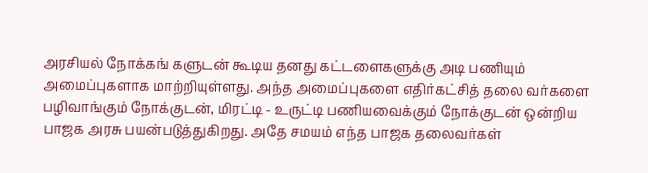அரசியல் நோக்கங் களுடன் கூடிய தனது கட்டளைகளுக்கு அடி பணியும் அமைப்புகளாக மாற்றியுள்ளது. அந்த அமைப்புகளை எதிர்கட்சித் தலை வர்களை பழிவாங்கும் நோக்குடன், மிரட்டி - உருட்டி பணியவைக்கும் நோக்குடன் ஒன்றிய பாஜக அரசு பயன்படுத்துகிறது. அதே சமயம் எந்த பாஜக தலைவர்கள்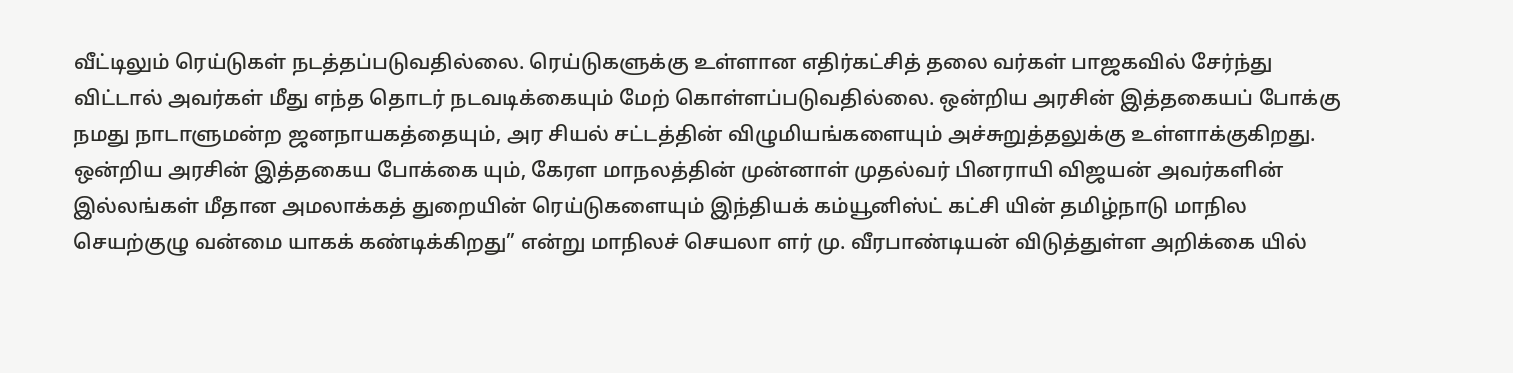வீட்டிலும் ரெய்டுகள் நடத்தப்படுவதில்லை. ரெய்டுகளுக்கு உள்ளான எதிர்கட்சித் தலை வர்கள் பாஜகவில் சேர்ந்து விட்டால் அவர்கள் மீது எந்த தொடர் நடவடிக்கையும் மேற் கொள்ளப்படுவதில்லை. ஒன்றிய அரசின் இத்தகையப் போக்கு நமது நாடாளுமன்ற ஜனநாயகத்தையும், அர சியல் சட்டத்தின் விழுமியங்களையும் அச்சுறுத்தலுக்கு உள்ளாக்குகிறது. ஒன்றிய அரசின் இத்தகைய போக்கை யும், கேரள மாநலத்தின் முன்னாள் முதல்வர் பினராயி விஜயன் அவர்களின் இல்லங்கள் மீதான அமலாக்கத் துறையின் ரெய்டுகளையும் இந்தியக் கம்யூனிஸ்ட் கட்சி யின் தமிழ்நாடு மாநில செயற்குழு வன்மை யாகக் கண்டிக்கிறது” என்று மாநிலச் செயலா ளர் மு. வீரபாண்டியன் விடுத்துள்ள அறிக்கை யில்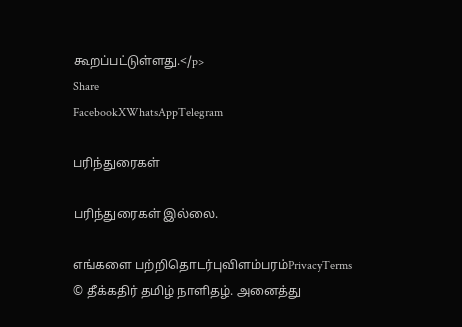கூறப்பட்டுள்ளது.</p>
Share
FacebookXWhatsAppTelegram

பரிந்துரைகள்

பரிந்துரைகள் இல்லை.

எங்களை பற்றிதொடர்புவிளம்பரம்PrivacyTerms
© தீக்கதிர் தமிழ் நாளிதழ். அனைத்து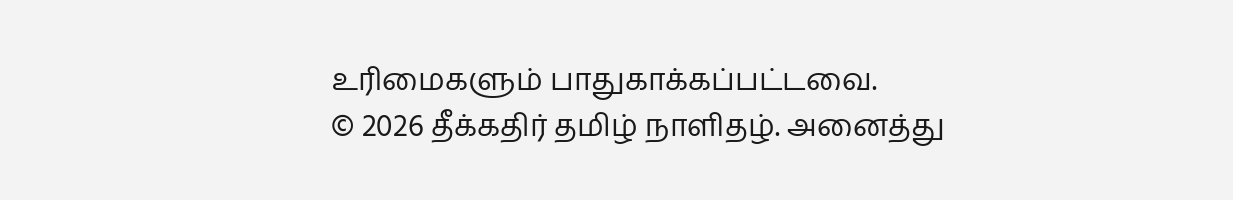உரிமைகளும் பாதுகாக்கப்பட்டவை.
© 2026 தீக்கதிர் தமிழ் நாளிதழ். அனைத்து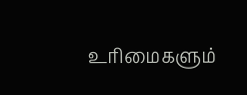உரிமைகளும்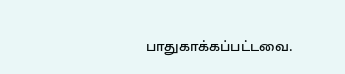பாதுகாக்கப்பட்டவை.